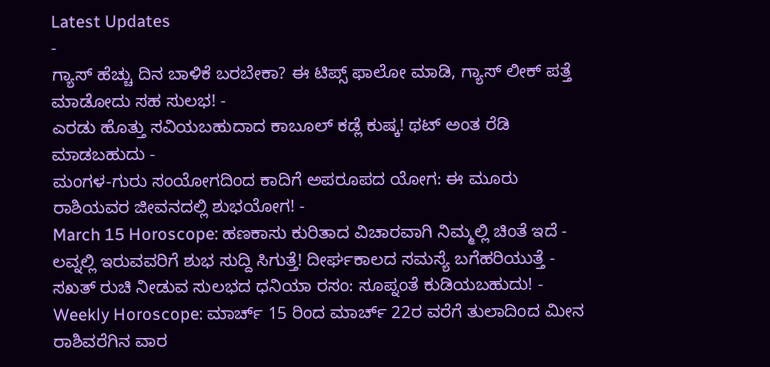Latest Updates
-
ಗ್ಯಾಸ್ ಹೆಚ್ಚು ದಿನ ಬಾಳಿಕೆ ಬರಬೇಕಾ? ಈ ಟಿಪ್ಸ್ ಫಾಲೋ ಮಾಡಿ, ಗ್ಯಾಸ್ ಲೀಕ್ ಪತ್ತೆ ಮಾಡೋದು ಸಹ ಸುಲಭ! -
ಎರಡು ಹೊತ್ತು ಸವಿಯಬಹುದಾದ ಕಾಬೂಲ್ ಕಡ್ಲೆ ಕುಷ್ಕ! ಥಟ್ ಅಂತ ರೆಡಿ ಮಾಡಬಹುದು -
ಮಂಗಳ-ಗುರು ಸಂಯೋಗದಿಂದ ಕಾದಿಗೆ ಅಪರೂಪದ ಯೋಗ: ಈ ಮೂರು ರಾಶಿಯವರ ಜೀವನದಲ್ಲಿ ಶುಭಯೋಗ! -
March 15 Horoscope: ಹಣಕಾಸು ಕುರಿತಾದ ವಿಚಾರವಾಗಿ ನಿಮ್ಮಲ್ಲಿ ಚಿಂತೆ ಇದೆ -
ಲವ್ನಲ್ಲಿ ಇರುವವರಿಗೆ ಶುಭ ಸುದ್ದಿ ಸಿಗುತ್ತೆ! ದೀರ್ಘಕಾಲದ ಸಮಸ್ಯೆ ಬಗೆಹರಿಯುತ್ತೆ -
ಸಖತ್ ರುಚಿ ನೀಡುವ ಸುಲಭದ ಧನಿಯಾ ರಸಂ: ಸೂಪ್ನಂತೆ ಕುಡಿಯಬಹುದು! -
Weekly Horoscope: ಮಾರ್ಚ್ 15 ರಿಂದ ಮಾರ್ಚ್ 22ರ ವರೆಗೆ ತುಲಾದಿಂದ ಮೀನ ರಾಶಿವರೆಗಿನ ವಾರ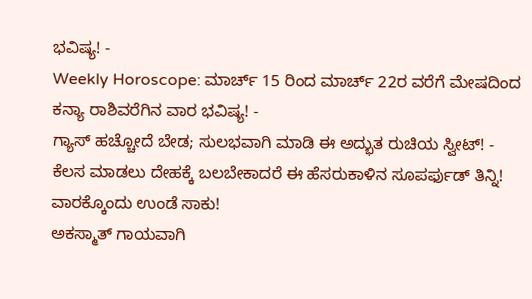ಭವಿಷ್ಯ! -
Weekly Horoscope: ಮಾರ್ಚ್ 15 ರಿಂದ ಮಾರ್ಚ್ 22ರ ವರೆಗೆ ಮೇಷದಿಂದ ಕನ್ಯಾ ರಾಶಿವರೆಗಿನ ವಾರ ಭವಿಷ್ಯ! -
ಗ್ಯಾಸ್ ಹಚ್ಚೋದೆ ಬೇಡ; ಸುಲಭವಾಗಿ ಮಾಡಿ ಈ ಅದ್ಭುತ ರುಚಿಯ ಸ್ವೀಟ್! -
ಕೆಲಸ ಮಾಡಲು ದೇಹಕ್ಕೆ ಬಲಬೇಕಾದರೆ ಈ ಹೆಸರುಕಾಳಿನ ಸೂಪರ್ಫುಡ್ ತಿನ್ನಿ! ವಾರಕ್ಕೊಂದು ಉಂಡೆ ಸಾಕು!
ಅಕಸ್ಮಾತ್ ಗಾಯವಾಗಿ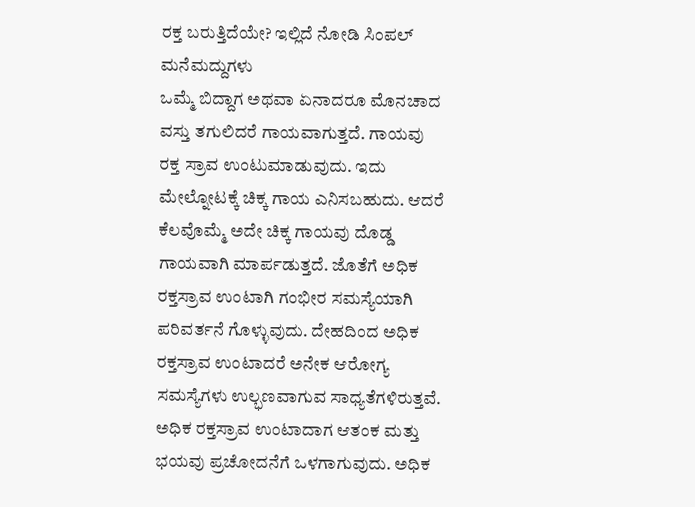ರಕ್ತ ಬರುತ್ತಿದೆಯೇ? ಇಲ್ಲಿದೆ ನೋಡಿ ಸಿಂಪಲ್ ಮನೆಮದ್ದುಗಳು
ಒಮ್ಮೆ ಬಿದ್ದಾಗ ಅಥವಾ ಏನಾದರೂ ಮೊನಚಾದ ವಸ್ತು ತಗುಲಿದರೆ ಗಾಯವಾಗುತ್ತದೆ. ಗಾಯವು ರಕ್ತ ಸ್ರಾವ ಉಂಟುಮಾಡುವುದು. ಇದು ಮೇಲ್ನೋಟಕ್ಕೆ ಚಿಕ್ಕ ಗಾಯ ಎನಿಸಬಹುದು. ಆದರೆ ಕೆಲವೊಮ್ಮೆ ಅದೇ ಚಿಕ್ಕ ಗಾಯವು ದೊಡ್ಡ ಗಾಯವಾಗಿ ಮಾರ್ಪಡುತ್ತದೆ. ಜೊತೆಗೆ ಅಧಿಕ ರಕ್ತಸ್ರಾವ ಉಂಟಾಗಿ ಗಂಭೀರ ಸಮಸ್ಯೆಯಾಗಿ ಪರಿವರ್ತನೆ ಗೊಳ್ಳುವುದು. ದೇಹದಿಂದ ಅಧಿಕ ರಕ್ತಸ್ರಾವ ಉಂಟಾದರೆ ಅನೇಕ ಆರೋಗ್ಯ ಸಮಸ್ಯೆಗಳು ಉಲ್ಭಣವಾಗುವ ಸಾಧ್ಯತೆಗಳಿರುತ್ತವೆ.
ಅಧಿಕ ರಕ್ತಸ್ರಾವ ಉಂಟಾದಾಗ ಆತಂಕ ಮತ್ತು ಭಯವು ಪ್ರಚೋದನೆಗೆ ಒಳಗಾಗುವುದು. ಅಧಿಕ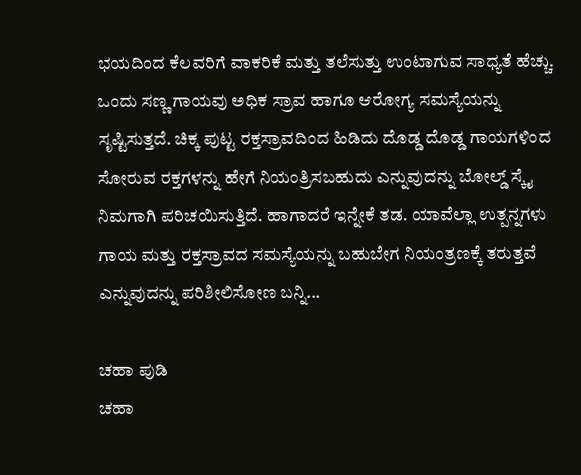ಭಯದಿಂದ ಕೆಲವರಿಗೆ ವಾಕರಿಕೆ ಮತ್ತು ತಲೆಸುತ್ತು ಉಂಟಾಗುವ ಸಾಧ್ಯತೆ ಹೆಚ್ಚು. ಒಂದು ಸಣ್ಣ ಗಾಯವು ಅಧಿಕ ಸ್ರಾವ ಹಾಗೂ ಆರೋಗ್ಯ ಸಮಸ್ಯೆಯನ್ನು ಸೃಷ್ಟಿಸುತ್ತದೆ. ಚಿಕ್ಕ ಪುಟ್ಟ ರಕ್ತಸ್ರಾವದಿಂದ ಹಿಡಿದು ದೊಡ್ಡ ದೊಡ್ಡ ಗಾಯಗಳಿಂದ ಸೋರುವ ರಕ್ತಗಳನ್ನು ಹೇಗೆ ನಿಯಂತ್ರಿಸಬಹುದು ಎನ್ನುವುದನ್ನು ಬೋಲ್ಡ್ ಸ್ಕೈ ನಿಮಗಾಗಿ ಪರಿಚಯಿಸುತ್ತಿದೆ. ಹಾಗಾದರೆ ಇನ್ನೇಕೆ ತಡ. ಯಾವೆಲ್ಲಾ ಉತ್ಪನ್ನಗಳು ಗಾಯ ಮತ್ತು ರಕ್ತಸ್ರಾವದ ಸಮಸ್ಯೆಯನ್ನು ಬಹುಬೇಗ ನಿಯಂತ್ರಣಕ್ಕೆ ತರುತ್ತವೆ ಎನ್ನುವುದನ್ನು ಪರಿಶೀಲಿಸೋಣ ಬನ್ನಿ...

ಚಹಾ ಪುಡಿ
ಚಹಾ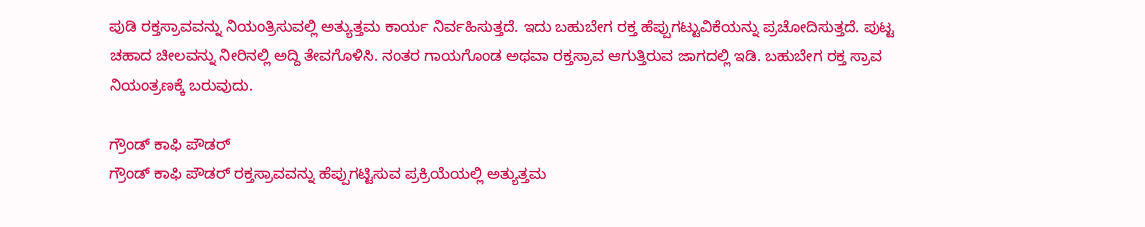ಪುಡಿ ರಕ್ತಸ್ರಾವವನ್ನು ನಿಯಂತ್ರಿಸುವಲ್ಲಿ ಅತ್ಯುತ್ತಮ ಕಾರ್ಯ ನಿರ್ವಹಿಸುತ್ತದೆ. ಇದು ಬಹುಬೇಗ ರಕ್ತ ಹೆಪ್ಪುಗಟ್ಟುವಿಕೆಯನ್ನು ಪ್ರಚೋದಿಸುತ್ತದೆ. ಪುಟ್ಟ ಚಹಾದ ಚೀಲವನ್ನು ನೀರಿನಲ್ಲಿ ಅದ್ದಿ ತೇವಗೊಳಿಸಿ. ನಂತರ ಗಾಯಗೊಂಡ ಅಥವಾ ರಕ್ತಸ್ರಾವ ಆಗುತ್ತಿರುವ ಜಾಗದಲ್ಲಿ ಇಡಿ. ಬಹುಬೇಗ ರಕ್ತ ಸ್ರಾವ ನಿಯಂತ್ರಣಕ್ಕೆ ಬರುವುದು.

ಗ್ರೌಂಡ್ ಕಾಫಿ ಪೌಡರ್
ಗ್ರೌಂಡ್ ಕಾಫಿ ಪೌಡರ್ ರಕ್ತಸ್ರಾವವನ್ನು ಹೆಪ್ಪುಗಟ್ಟಿಸುವ ಪ್ರಕ್ರಿಯೆಯಲ್ಲಿ ಅತ್ಯುತ್ತಮ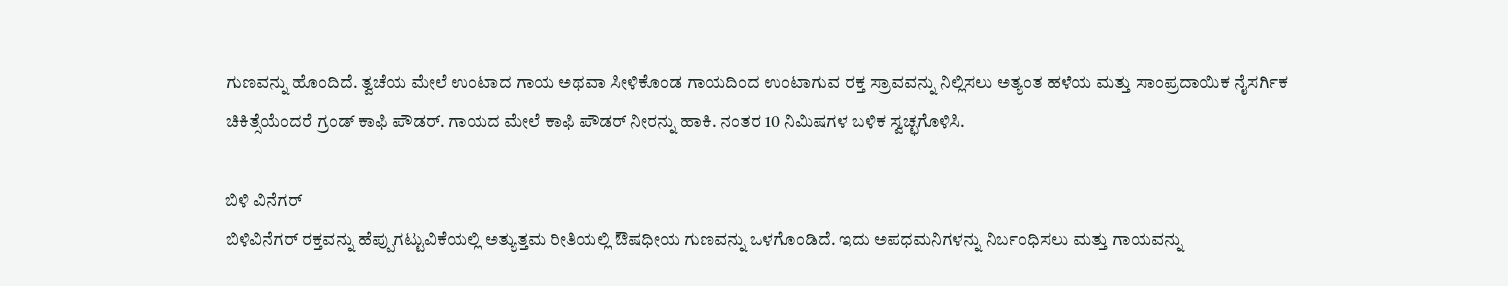ಗುಣವನ್ನು ಹೊಂದಿದೆ. ತ್ವಚೆಯ ಮೇಲೆ ಉಂಟಾದ ಗಾಯ ಅಥವಾ ಸೀಳಿಕೊಂಡ ಗಾಯದಿಂದ ಉಂಟಾಗುವ ರಕ್ತ ಸ್ರಾವವನ್ನು ನಿಲ್ಲಿಸಲು ಅತ್ಯಂತ ಹಳೆಯ ಮತ್ತು ಸಾಂಪ್ರದಾಯಿಕ ನೈಸರ್ಗಿಕ ಚಿಕಿತ್ಸೆಯೆಂದರೆ ಗ್ರಂಡ್ ಕಾಫಿ ಪೌಡರ್. ಗಾಯದ ಮೇಲೆ ಕಾಫಿ ಪೌಡರ್ ನೀರನ್ನು ಹಾಕಿ. ನಂತರ 10 ನಿಮಿಷಗಳ ಬಳಿಕ ಸ್ವಚ್ಛಗೊಳಿಸಿ.

ಬಿಳಿ ವಿನೆಗರ್
ಬಿಳಿವಿನೆಗರ್ ರಕ್ತವನ್ನು ಹೆಪ್ಪುಗಟ್ಟುವಿಕೆಯಲ್ಲಿ ಅತ್ಯುತ್ತಮ ರೀತಿಯಲ್ಲಿ ಔಷಧೀಯ ಗುಣವನ್ನು ಒಳಗೊಂಡಿದೆ. ಇದು ಅಪಧಮನಿಗಳನ್ನು ನಿರ್ಬಂಧಿಸಲು ಮತ್ತು ಗಾಯವನ್ನು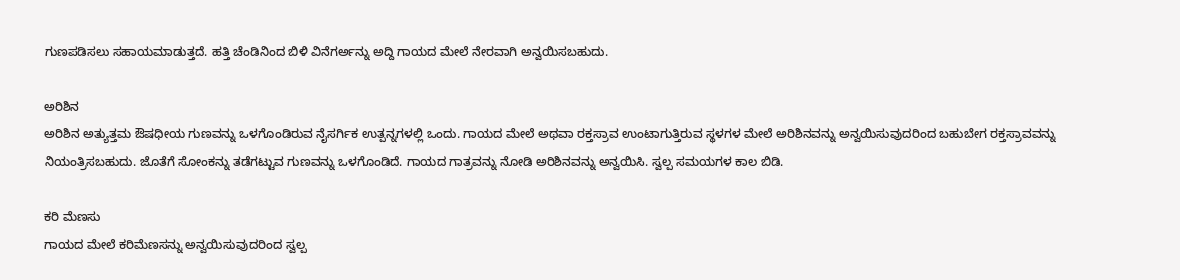ಗುಣಪಡಿಸಲು ಸಹಾಯಮಾಡುತ್ತದೆ. ಹತ್ತಿ ಚೆಂಡಿನಿಂದ ಬಿಳಿ ವಿನೆಗರ್ಅನ್ನು ಅದ್ದಿ ಗಾಯದ ಮೇಲೆ ನೇರವಾಗಿ ಅನ್ವಯಿಸಬಹುದು.

ಅರಿಶಿನ
ಅರಿಶಿನ ಅತ್ಯುತ್ತಮ ಔಷಧೀಯ ಗುಣವನ್ನು ಒಳಗೊಂಡಿರುವ ನೈಸರ್ಗಿಕ ಉತ್ಪನ್ನಗಳಲ್ಲಿ ಒಂದು. ಗಾಯದ ಮೇಲೆ ಅಥವಾ ರಕ್ತಸ್ರಾವ ಉಂಟಾಗುತ್ತಿರುವ ಸ್ಥಳಗಳ ಮೇಲೆ ಅರಿಶಿನವನ್ನು ಅನ್ವಯಿಸುವುದರಿಂದ ಬಹುಬೇಗ ರಕ್ತಸ್ರಾವವನ್ನು ನಿಯಂತ್ರಿಸಬಹುದು. ಜೊತೆಗೆ ಸೋಂಕನ್ನು ತಡೆಗಟ್ಟುವ ಗುಣವನ್ನು ಒಳಗೊಂಡಿದೆ. ಗಾಯದ ಗಾತ್ರವನ್ನು ನೋಡಿ ಅರಿಶಿನವನ್ನು ಅನ್ವಯಿಸಿ. ಸ್ವಲ್ಪ ಸಮಯಗಳ ಕಾಲ ಬಿಡಿ.

ಕರಿ ಮೆಣಸು
ಗಾಯದ ಮೇಲೆ ಕರಿಮೆಣಸನ್ನು ಅನ್ವಯಿಸುವುದರಿಂದ ಸ್ವಲ್ಪ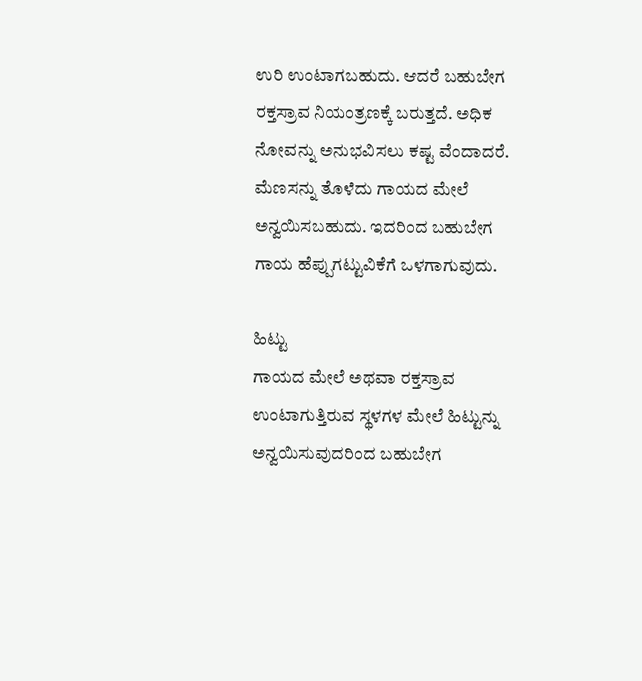ಉರಿ ಉಂಟಾಗಬಹುದು. ಆದರೆ ಬಹುಬೇಗ ರಕ್ತಸ್ರಾವ ನಿಯಂತ್ರಣಕ್ಕೆ ಬರುತ್ತದೆ. ಅಧಿಕ ನೋವನ್ನು ಅನುಭವಿಸಲು ಕಷ್ಟ ವೆಂದಾದರೆ. ಮೆಣಸನ್ನು ತೊಳೆದು ಗಾಯದ ಮೇಲೆ ಅನ್ವಯಿಸಬಹುದು. ಇದರಿಂದ ಬಹುಬೇಗ ಗಾಯ ಹೆಪ್ಪುಗಟ್ಟುವಿಕೆಗೆ ಒಳಗಾಗುವುದು.

ಹಿಟ್ಟು
ಗಾಯದ ಮೇಲೆ ಅಥವಾ ರಕ್ತಸ್ರಾವ ಉಂಟಾಗುತ್ತಿರುವ ಸ್ಥಳಗಳ ಮೇಲೆ ಹಿಟ್ಟುನ್ನು ಅನ್ವಯಿಸುವುದರಿಂದ ಬಹುಬೇಗ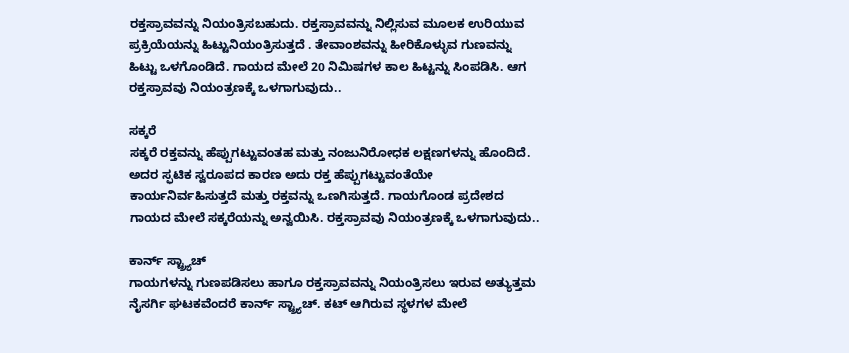ರಕ್ತಸ್ರಾವವನ್ನು ನಿಯಂತ್ರಿಸಬಹುದು. ರಕ್ತಸ್ರಾವವನ್ನು ನಿಲ್ಲಿಸುವ ಮೂಲಕ ಉರಿಯುವ ಪ್ರಕ್ರಿಯೆಯನ್ನು ಹಿಟ್ಟುನಿಯಂತ್ರಿಸುತ್ತದೆ . ತೇವಾಂಶವನ್ನು ಹೀರಿಕೊಳ್ಳುವ ಗುಣವನ್ನು ಹಿಟ್ಟು ಒಳಗೊಂಡಿದೆ. ಗಾಯದ ಮೇಲೆ 20 ನಿಮಿಷಗಳ ಕಾಲ ಹಿಟ್ಟನ್ನು ಸಿಂಪಡಿಸಿ. ಆಗ ರಕ್ತಸ್ರಾವವು ನಿಯಂತ್ರಣಕ್ಕೆ ಒಳಗಾಗುವುದು..

ಸಕ್ಕರೆ
ಸಕ್ಕರೆ ರಕ್ತವನ್ನು ಹೆಪ್ಪುಗಟ್ಟುವಂತಹ ಮತ್ತು ನಂಜುನಿರೋಧಕ ಲಕ್ಷಣಗಳನ್ನು ಹೊಂದಿದೆ. ಅದರ ಸ್ಫಟಿಕ ಸ್ವರೂಪದ ಕಾರಣ ಅದು ರಕ್ತ ಹೆಪ್ಪುಗಟ್ಟುವಂತೆಯೇ ಕಾರ್ಯನಿರ್ವಹಿಸುತ್ತದೆ ಮತ್ತು ರಕ್ತವನ್ನು ಒಣಗಿಸುತ್ತದೆ. ಗಾಯಗೊಂಡ ಪ್ರದೇಶದ ಗಾಯದ ಮೇಲೆ ಸಕ್ಕರೆಯನ್ನು ಅನ್ವಯಿಸಿ. ರಕ್ತಸ್ರಾವವು ನಿಯಂತ್ರಣಕ್ಕೆ ಒಳಗಾಗುವುದು..

ಕಾರ್ನ್ ಸ್ಟ್ರ್ಯಾಚ್
ಗಾಯಗಳನ್ನು ಗುಣಪಡಿಸಲು ಹಾಗೂ ರಕ್ತಸ್ರಾವವನ್ನು ನಿಯಂತ್ರಿಸಲು ಇರುವ ಅತ್ಯುತ್ತಮ ನೈಸರ್ಗಿ ಘಟಕವೆಂದರೆ ಕಾರ್ನ್ ಸ್ಟ್ರ್ಯಾಚ್. ಕಟ್ ಆಗಿರುವ ಸ್ಥಳಗಳ ಮೇಲೆ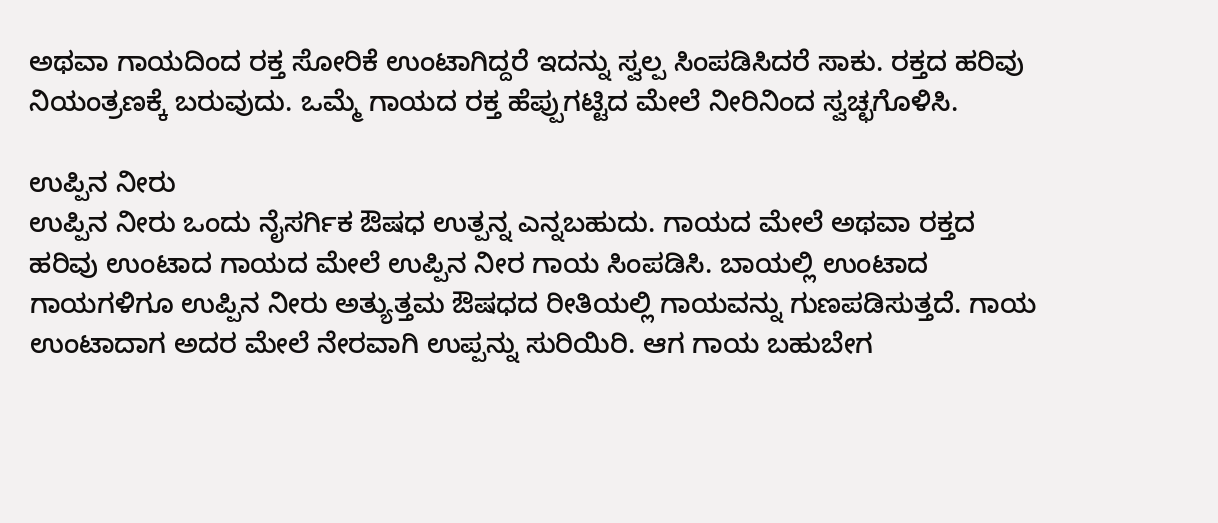ಅಥವಾ ಗಾಯದಿಂದ ರಕ್ತ ಸೋರಿಕೆ ಉಂಟಾಗಿದ್ದರೆ ಇದನ್ನು ಸ್ವಲ್ಪ ಸಿಂಪಡಿಸಿದರೆ ಸಾಕು. ರಕ್ತದ ಹರಿವು ನಿಯಂತ್ರಣಕ್ಕೆ ಬರುವುದು. ಒಮ್ಮೆ ಗಾಯದ ರಕ್ತ ಹೆಪ್ಪುಗಟ್ಟಿದ ಮೇಲೆ ನೀರಿನಿಂದ ಸ್ವಚ್ಛಗೊಳಿಸಿ.

ಉಪ್ಪಿನ ನೀರು
ಉಪ್ಪಿನ ನೀರು ಒಂದು ನೈಸರ್ಗಿಕ ಔಷಧ ಉತ್ಪನ್ನ ಎನ್ನಬಹುದು. ಗಾಯದ ಮೇಲೆ ಅಥವಾ ರಕ್ತದ ಹರಿವು ಉಂಟಾದ ಗಾಯದ ಮೇಲೆ ಉಪ್ಪಿನ ನೀರ ಗಾಯ ಸಿಂಪಡಿಸಿ. ಬಾಯಲ್ಲಿ ಉಂಟಾದ ಗಾಯಗಳಿಗೂ ಉಪ್ಪಿನ ನೀರು ಅತ್ಯುತ್ತಮ ಔಷಧದ ರೀತಿಯಲ್ಲಿ ಗಾಯವನ್ನು ಗುಣಪಡಿಸುತ್ತದೆ. ಗಾಯ ಉಂಟಾದಾಗ ಅದರ ಮೇಲೆ ನೇರವಾಗಿ ಉಪ್ಪನ್ನು ಸುರಿಯಿರಿ. ಆಗ ಗಾಯ ಬಹುಬೇಗ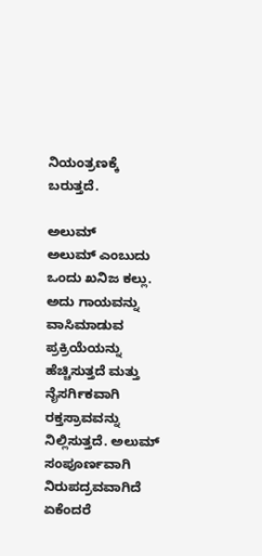ನಿಯಂತ್ರಣಕ್ಕೆ ಬರುತ್ತದೆ.

ಅಲುಮ್
ಅಲುಮ್ ಎಂಬುದು ಒಂದು ಖನಿಜ ಕಲ್ಲು. ಅದು ಗಾಯವನ್ನು ವಾಸಿಮಾಡುವ ಪ್ರಕ್ರಿಯೆಯನ್ನು ಹೆಚ್ಚಿಸುತ್ತದೆ ಮತ್ತು ನೈಸರ್ಗಿಕವಾಗಿ ರಕ್ತಸ್ರಾವವನ್ನು ನಿಲ್ಲಿಸುತ್ತದೆ. ಅಲುಮ್ ಸಂಪೂರ್ಣವಾಗಿ ನಿರುಪದ್ರವವಾಗಿದೆ ಏಕೆಂದರೆ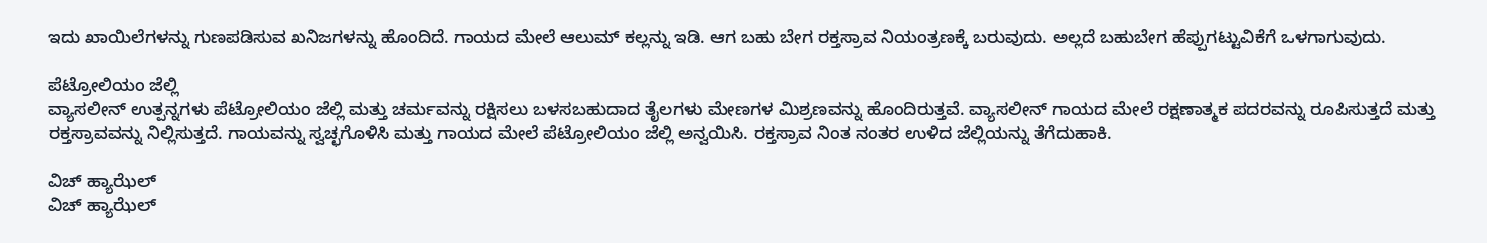ಇದು ಖಾಯಿಲೆಗಳನ್ನು ಗುಣಪಡಿಸುವ ಖನಿಜಗಳನ್ನು ಹೊಂದಿದೆ. ಗಾಯದ ಮೇಲೆ ಆಲುಮ್ ಕಲ್ಲನ್ನು ಇಡಿ. ಆಗ ಬಹು ಬೇಗ ರಕ್ತಸ್ರಾವ ನಿಯಂತ್ರಣಕ್ಕೆ ಬರುವುದು. ಅಲ್ಲದೆ ಬಹುಬೇಗ ಹೆಪ್ಪುಗಟ್ಟುವಿಕೆಗೆ ಒಳಗಾಗುವುದು.

ಪೆಟ್ರೋಲಿಯಂ ಜೆಲ್ಲಿ
ವ್ಯಾಸಲೀನ್ ಉತ್ಪನ್ನಗಳು ಪೆಟ್ರೋಲಿಯಂ ಜೆಲ್ಲಿ ಮತ್ತು ಚರ್ಮವನ್ನು ರಕ್ಷಿಸಲು ಬಳಸಬಹುದಾದ ತೈಲಗಳು ಮೇಣಗಳ ಮಿಶ್ರಣವನ್ನು ಹೊಂದಿರುತ್ತವೆ. ವ್ಯಾಸಲೀನ್ ಗಾಯದ ಮೇಲೆ ರಕ್ಷಣಾತ್ಮಕ ಪದರವನ್ನು ರೂಪಿಸುತ್ತದೆ ಮತ್ತು ರಕ್ತಸ್ರಾವವನ್ನು ನಿಲ್ಲಿಸುತ್ತದೆ. ಗಾಯವನ್ನು ಸ್ವಚ್ಛಗೊಳಿಸಿ ಮತ್ತು ಗಾಯದ ಮೇಲೆ ಪೆಟ್ರೋಲಿಯಂ ಜೆಲ್ಲಿ ಅನ್ವಯಿಸಿ. ರಕ್ತಸ್ರಾವ ನಿಂತ ನಂತರ ಉಳಿದ ಜೆಲ್ಲಿಯನ್ನು ತೆಗೆದುಹಾಕಿ.

ವಿಚ್ ಹ್ಯಾಝೆಲ್
ವಿಚ್ ಹ್ಯಾಝೆಲ್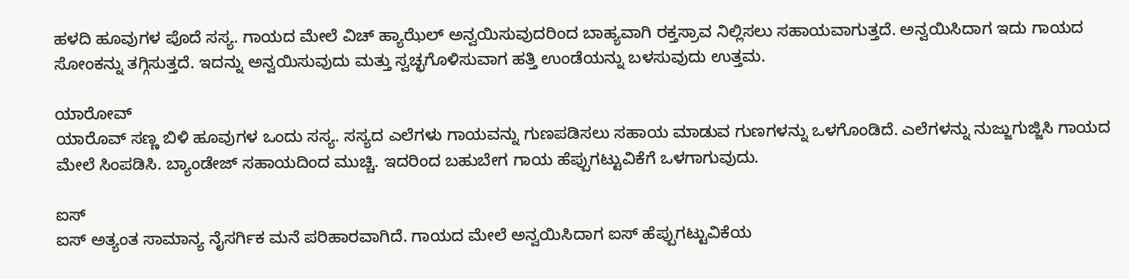ಹಳದಿ ಹೂವುಗಳ ಪೊದೆ ಸಸ್ಯ. ಗಾಯದ ಮೇಲೆ ವಿಚ್ ಹ್ಯಾಝೆಲ್ ಅನ್ವಯಿಸುವುದರಿಂದ ಬಾಹ್ಯವಾಗಿ ರಕ್ತಸ್ರಾವ ನಿಲ್ಲಿಸಲು ಸಹಾಯವಾಗುತ್ತದೆ. ಅನ್ವಯಿಸಿದಾಗ ಇದು ಗಾಯದ ಸೋಂಕನ್ನು ತಗ್ಗಿಸುತ್ತದೆ. ಇದನ್ನು ಅನ್ವಯಿಸುವುದು ಮತ್ತು ಸ್ವಚ್ಛಗೊಳಿಸುವಾಗ ಹತ್ತಿ ಉಂಡೆಯನ್ನು ಬಳಸುವುದು ಉತ್ತಮ.

ಯಾರೋವ್
ಯಾರೊವ್ ಸಣ್ಣ ಬಿಳಿ ಹೂವುಗಳ ಒಂದು ಸಸ್ಯ. ಸಸ್ಯದ ಎಲೆಗಳು ಗಾಯವನ್ನು ಗುಣಪಡಿಸಲು ಸಹಾಯ ಮಾಡುವ ಗುಣಗಳನ್ನು ಒಳಗೊಂಡಿದೆ. ಎಲೆಗಳನ್ನು ನುಜ್ಜುಗುಜ್ಜಿಸಿ ಗಾಯದ ಮೇಲೆ ಸಿಂಪಡಿಸಿ. ಬ್ಯಾಂಡೇಜ್ ಸಹಾಯದಿಂದ ಮುಚ್ಚಿ. ಇದರಿಂದ ಬಹುಬೇಗ ಗಾಯ ಹೆಪ್ಪುಗಟ್ಟುವಿಕೆಗೆ ಒಳಗಾಗುವುದು.

ಐಸ್
ಐಸ್ ಅತ್ಯಂತ ಸಾಮಾನ್ಯ ನೈಸರ್ಗಿಕ ಮನೆ ಪರಿಹಾರವಾಗಿದೆ. ಗಾಯದ ಮೇಲೆ ಅನ್ವಯಿಸಿದಾಗ ಐಸ್ ಹೆಪ್ಪುಗಟ್ಟುವಿಕೆಯ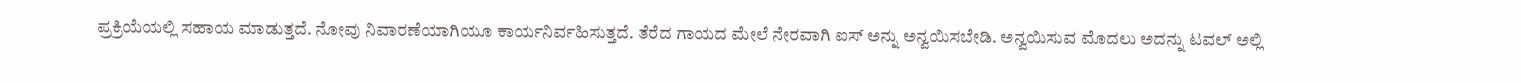ಪ್ರಕ್ರಿಯೆಯಲ್ಲಿ ಸಹಾಯ ಮಾಡುತ್ತದೆ. ನೋವು ನಿವಾರಣೆಯಾಗಿಯೂ ಕಾರ್ಯನಿರ್ವಹಿಸುತ್ತದೆ. ತೆರೆದ ಗಾಯದ ಮೇಲೆ ನೇರವಾಗಿ ಐಸ್ ಅನ್ನು ಅನ್ವಯಿಸಬೇಡಿ. ಅನ್ವಯಿಸುವ ಮೊದಲು ಅದನ್ನು ಟವಲ್ ಅಲ್ಲಿ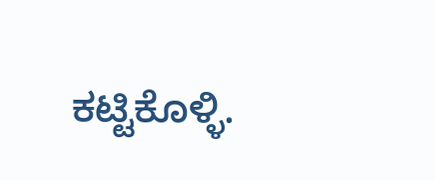ಕಟ್ಟಿಕೊಳ್ಳಿ.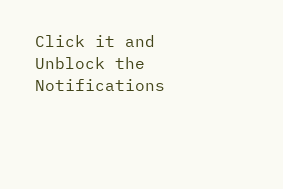Click it and Unblock the Notifications